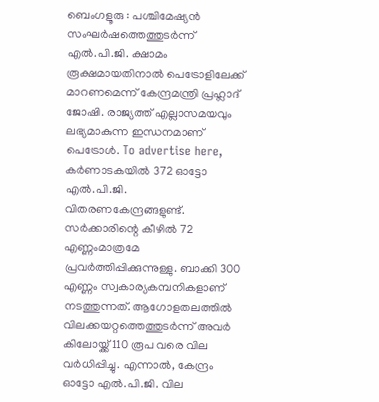ബെംഗളൂരു : പശ്ചിമേഷ്യൻ സംഘർഷത്തെത്തുടർന്ന് എൽ.പി.ജി. ക്ഷാമം രൂക്ഷമായതിനാൽ പെട്രോളിലേക്ക് മാറണമെന്ന് കേന്ദ്രമന്ത്രി പ്രഹ്ലാദ് ജോഷി. രാജ്യത്ത് എല്ലാസമയവും ലഭ്യമാകുന്ന ഇന്ധനമാണ് പെട്രോൾ. To advertise here, കർണാടകയിൽ 372 ഓട്ടോ എൽ.പി.ജി. വിതരണകേന്ദ്രങ്ങളുണ്ട്. സർക്കാരിന്റെ കീഴിൽ 72 എണ്ണംമാത്രമേ പ്രവർത്തിപ്പിക്കുന്നുള്ളു. ബാക്കി 300 എണ്ണം സ്വകാര്യകമ്പനികളാണ് നടത്തുന്നത്. ആഗോളതലത്തിൽ വിലക്കയറ്റത്തെത്തുടർന്ന് അവർ കിലോയ്ക്ക് 110 രൂപ വരെ വില വർധിപ്പിച്ചു. എന്നാൽ, കേന്ദ്രം ഓട്ടോ എൽ.പി.ജി. വില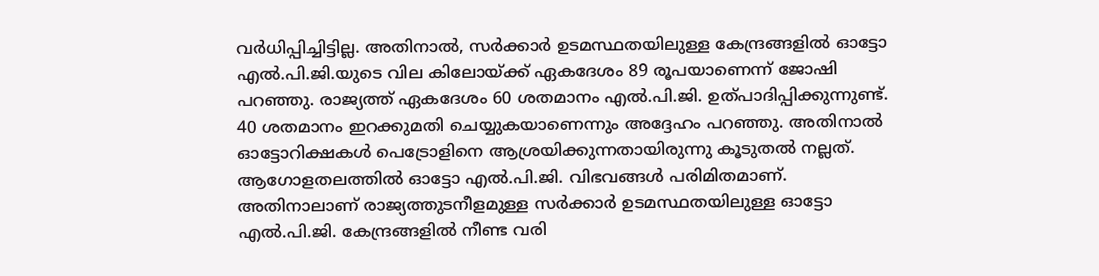വർധിപ്പിച്ചിട്ടില്ല. അതിനാൽ, സർക്കാർ ഉടമസ്ഥതയിലുള്ള കേന്ദ്രങ്ങളിൽ ഓട്ടോ എൽ.പി.ജി.യുടെ വില കിലോയ്ക്ക് ഏകദേശം 89 രൂപയാണെന്ന് ജോഷി പറഞ്ഞു. രാജ്യത്ത് ഏകദേശം 60 ശതമാനം എൽ.പി.ജി. ഉത്പാദിപ്പിക്കുന്നുണ്ട്. 40 ശതമാനം ഇറക്കുമതി ചെയ്യുകയാണെന്നും അദ്ദേഹം പറഞ്ഞു. അതിനാൽ ഓട്ടോറിക്ഷകൾ പെട്രോളിനെ ആശ്രയിക്കുന്നതായിരുന്നു കൂടുതൽ നല്ലത്. ആഗോളതലത്തിൽ ഓട്ടോ എൽ.പി.ജി. വിഭവങ്ങൾ പരിമിതമാണ്. അതിനാലാണ് രാജ്യത്തുടനീളമുള്ള സർക്കാർ ഉടമസ്ഥതയിലുള്ള ഓട്ടോ എൽ.പി.ജി. കേന്ദ്രങ്ങളിൽ നീണ്ട വരി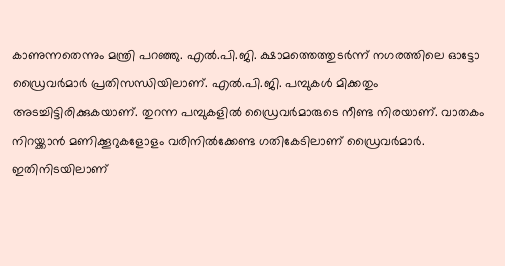കാണുന്നതെന്നും മന്ത്രി പറഞ്ഞു. എൽ.പി.ജി. ക്ഷാമത്തെത്തുടർന്ന് നഗരത്തിലെ ഓട്ടോ ഡ്രൈവർമാർ പ്രതിസന്ധിയിലാണ്. എൽ.പി.ജി. പമ്പുകൾ മിക്കതും അടച്ചിട്ടിരിക്കുകയാണ്. തുറന്ന പമ്പുകളിൽ ഡ്രൈവർമാരുടെ നീണ്ട നിരയാണ്. വാതകം നിറയ്ക്കാൻ മണിക്കൂറുകളോളം വരിനിൽക്കേണ്ട ഗതികേടിലാണ് ഡ്രൈവർമാർ. ഇതിനിടയിലാണ്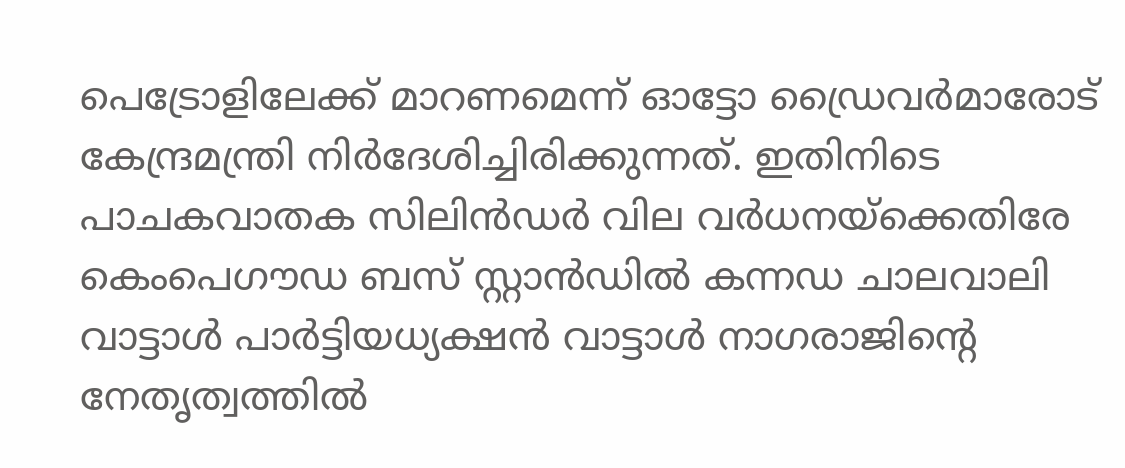പെട്രോളിലേക്ക് മാറണമെന്ന് ഓട്ടോ ഡ്രൈവർമാരോട് കേന്ദ്രമന്ത്രി നിർദേശിച്ചിരിക്കുന്നത്. ഇതിനിടെ പാചകവാതക സിലിൻഡർ വില വർധനയ്ക്കെതിരേ കെംപെഗൗഡ ബസ് സ്റ്റാൻഡിൽ കന്നഡ ചാലവാലി വാട്ടാൾ പാർട്ടിയധ്യക്ഷൻ വാട്ടാൾ നാഗരാജിന്റെ നേതൃത്വത്തിൽ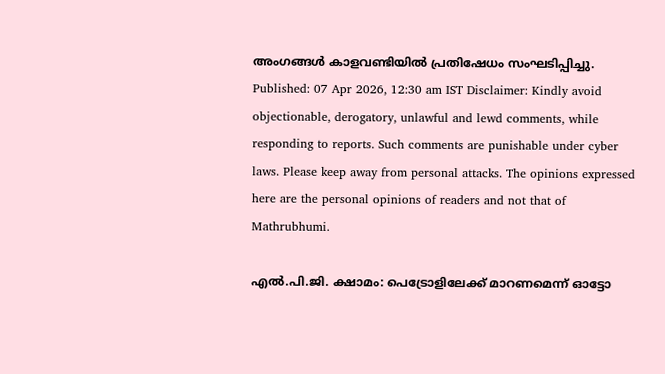അംഗങ്ങൾ കാളവണ്ടിയിൽ പ്രതിഷേധം സംഘടിപ്പിച്ചു. Published: 07 Apr 2026, 12:30 am IST Disclaimer: Kindly avoid objectionable, derogatory, unlawful and lewd comments, while responding to reports. Such comments are punishable under cyber laws. Please keep away from personal attacks. The opinions expressed here are the personal opinions of readers and not that of Mathrubhumi.

എൽ.പി.ജി. ക്ഷാമം: പെട്രോളിലേക്ക് മാറണമെന്ന് ഓട്ടോ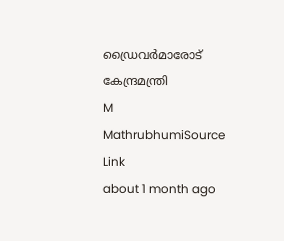ഡ്രൈവർമാരോട് കേന്ദ്രമന്ത്രി
M
MathrubhumiSource Link
about 1 month ago